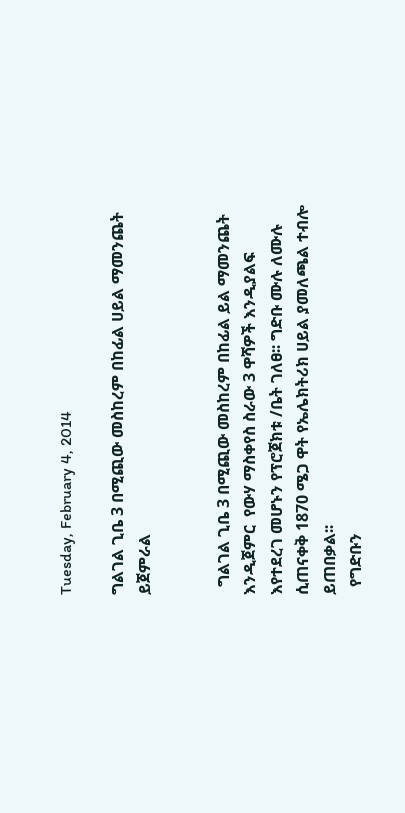Tuesday, February 4, 2014

ግልገል ጊቤ 3 በሚጪው መስከረም በከፊል ሀይል ማመንጨት ይጀምራል


  ግልገል ጊቤ 3 በሚጪው መስከረም በከፊል ይል ማመንጨት እንዲጀምር  የውሃ ማስቀየስ ስራው 3 ዋሻዎች እንዲያልፍ እየተደረገ መሆኑን የፕሮጀክቱ /ቤት ገለፀ፡፡ ግድቡ ሙሉ ለሙሉ ሲጠናቀቅ 1870 ሜጋ ዋት የኤሌክትሪክ ሀይል ያመለጫል ተብሎ ይጠበቃል፡፡
  የግድቡን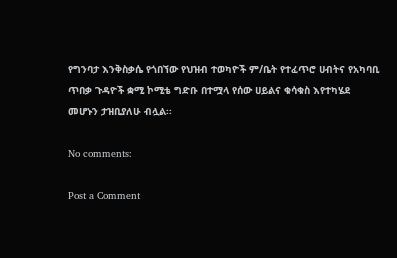የግንባታ እንቅስቃሴ የጎበኘው የህዝብ ተወካዮች ም/ቤት የተፈጥሮ ሀብትና የአካባቢ ጥበቃ ጉዳዮች ቋሚ ኮሚቴ ግድቡ በተሟላ የሰው ሀይልና ቁሳቁስ እየተካሄደ መሆኑን ታዝቢያለሁ ብሏል፡፡

No comments:

Post a Comment